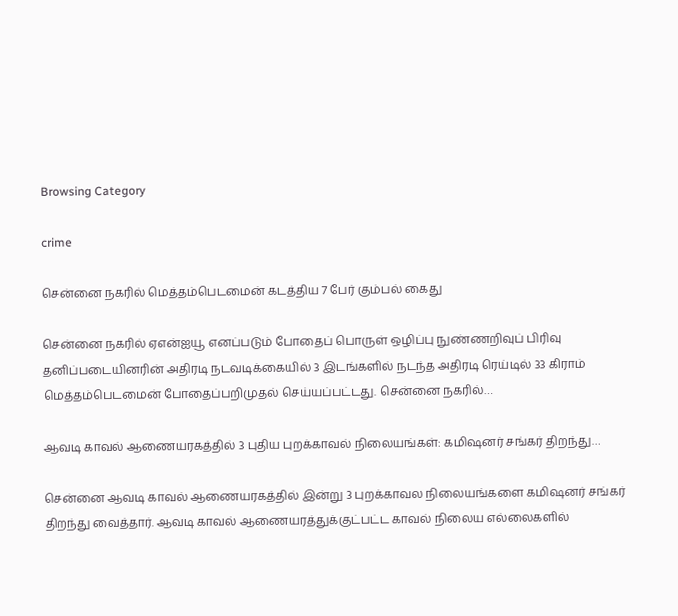Browsing Category

crime

சென்னை நகரில் மெத்தம்பெடமைன் கடத்திய 7 பேர் கும்பல் கைது

சென்னை நகரில் ஏஎன்ஐயூ எனப்படும் போதைப் பொருள் ஒழிப்பு நுண்ணறிவுப் பிரிவு தனிப்படையினரின் அதிரடி நடவடிக்கையில் 3 இடங்களில் நடந்த அதிரடி ரெய்டில் 33 கிராம் மெத்தம்பெடமைன் போதைப்பறிமுதல் செய்யப்பட்டது. சென்னை நகரில்…

ஆவடி காவல் ஆணையரகத்தில் 3 புதிய புறக்காவல் நிலையங்கள்: கமிஷனர் சங்கர் திறந்து…

சென்னை ஆவடி காவல் ஆணையரகத்தில் இன்று 3 புறக்காவல நிலையங்களை கமிஷனர் சங்கர் திறந்து வைத்தார். ஆவடி காவல் ஆணையரத்துக்குட்பட்ட காவல் நிலைய எல்லைகளில்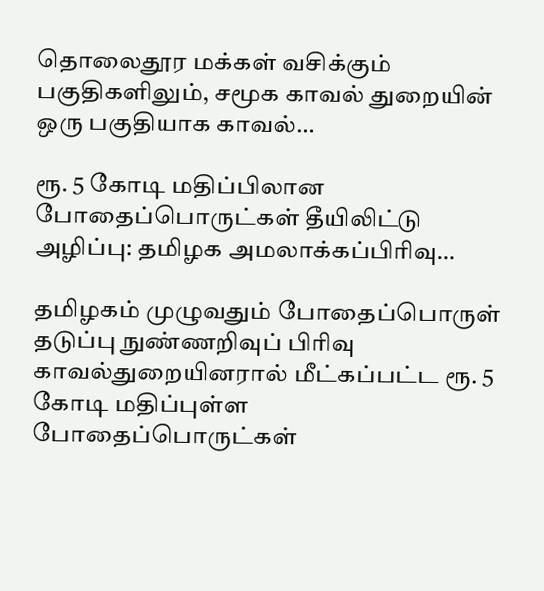தொலைதூர மக்கள் வசிக்கும் பகுதிகளிலும், சமூக காவல் துறையின் ஒரு பகுதியாக காவல்…

ரூ. 5 கோடி மதிப்பிலான போதைப்பொருட்கள் தீயிலிட்டு அழிப்பு: தமிழக அமலாக்கப்பிரிவு…

தமிழகம் முழுவதும் போதைப்பொருள் தடுப்பு நுண்ணறிவுப் பிரிவு காவல்துறையினரால் மீட்கப்பட்ட ரூ. 5 கோடி மதிப்புள்ள போதைப்பொருட்கள்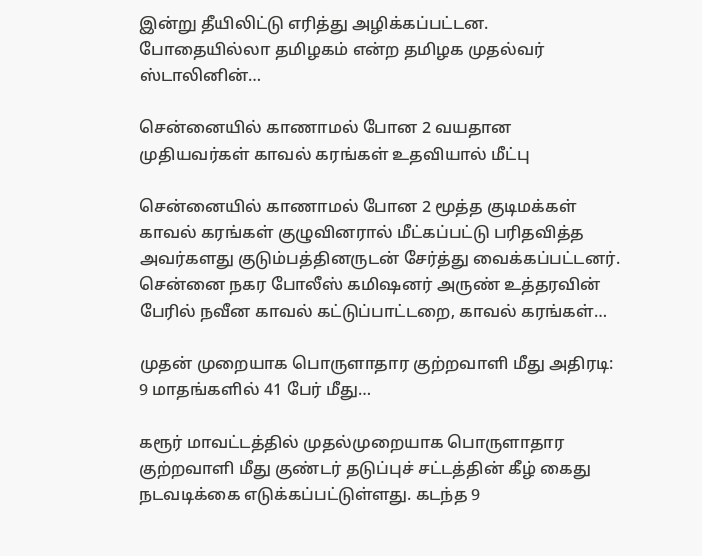இன்று தீயிலிட்டு எரித்து அழிக்கப்பட்டன. போதையில்லா தமிழகம் என்ற தமிழக முதல்வர் ஸ்டாலினின்…

சென்னையில் காணாமல் போன 2 வயதான முதியவர்கள் காவல் கரங்கள் உதவியால் மீட்பு

சென்னையில் காணாமல் போன 2 மூத்த குடிமக்கள் காவல் கரங்கள் குழுவினரால் மீட்கப்பட்டு பரிதவித்த அவர்களது குடும்பத்தினருடன் சேர்த்து வைக்கப்பட்டனர். சென்னை நகர போலீஸ் கமிஷனர் அருண் உத்தரவின் பேரில் நவீன காவல் கட்டுப்பாட்டறை, காவல் கரங்கள்…

முதன் முறையாக பொருளாதார குற்றவாளி மீது அதிரடி: 9 மாதங்களில் 41 பேர் மீது…

கரூர் மாவட்டத்தில் முதல்முறையாக பொருளாதார குற்றவாளி மீது குண்டர் தடுப்புச் சட்டத்தின் கீழ் கைது நடவடிக்கை எடுக்கப்பட்டுள்ளது. கடந்த 9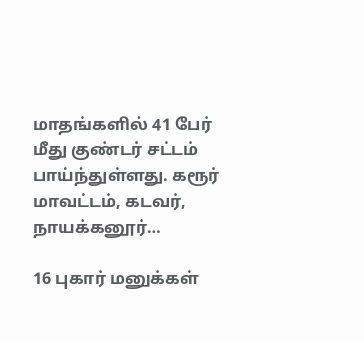மாதங்களில் 41 பேர் மீது குண்டர் சட்டம் பாய்ந்துள்ளது. கரூர் மாவட்டம், கடவர், நாயக்கனூர்…

16 புகார் மனுக்கள்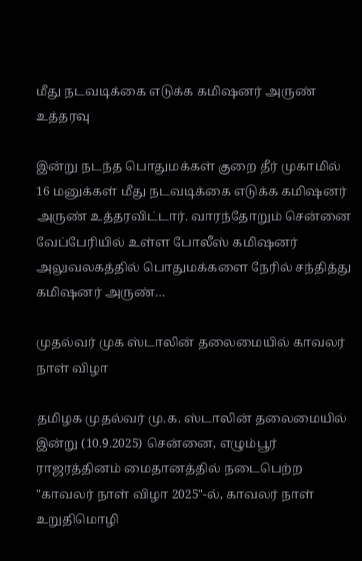மீது நடவடிக்கை எடுக்க கமிஷனர் அருண் உத்தரவு

இன்று நடந்த பொதுமக்கள் குறை தீர் முகாமில் 16 மனுக்கள் மீது நடவடிக்கை எடுக்க கமிஷனர் அருண் உத்தரவிட்டார். வாரந்தோறும் சென்னை  வேப்பேரியில் உள்ள போலீஸ் கமிஷனர் அலுவலகத்தில் பொதுமக்களை நேரில் சந்தித்து கமிஷனர் அருண்…

முதல்வர் முக ஸ்டாலின் தலைமையில் காவலர் நாள் விழா

தமிழக முதல்வர் மு.க. ஸ்டாலின் தலைமையில் இன்று (10.9.2025) சென்னை, எழும்பூர் ராஜரத்தினம் மைதானத்தில் நடைபெற்ற "காவலர் நாள் விழா 2025"-ல், காவலர் நாள் உறுதிமொழி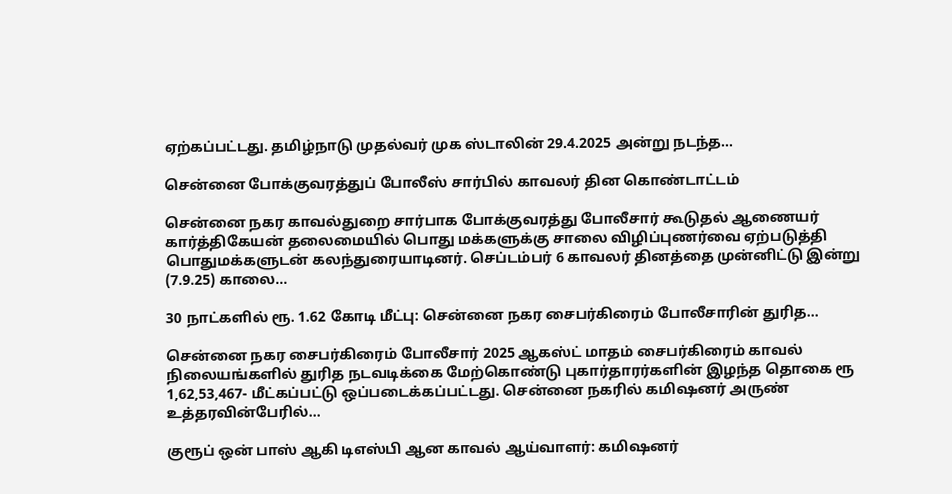ஏற்கப்பட்டது. தமிழ்நாடு முதல்வர் முக ஸ்டாலின் 29.4.2025 அன்று நடந்த…

சென்னை போக்குவரத்துப் போலீஸ் சார்பில் காவலர் தின கொண்டாட்டம்

சென்னை நகர காவல்துறை சார்பாக போக்குவரத்து போலீசார் கூடுதல் ஆணையர் கார்த்திகேயன் தலைமையில் பொது மக்களுக்கு சாலை விழிப்புணர்வை ஏற்படுத்தி பொதுமக்களுடன் கலந்துரையாடினர். செப்டம்பர் 6 காவலர் தினத்தை முன்னிட்டு இன்று (7.9.25) காலை…

30 நாட்களில் ரூ. 1.62 கோடி மீட்பு: சென்னை நகர சைபர்கிரைம் போலீசாரின் துரித…

சென்னை நகர சைபர்கிரைம் போலீசார் 2025 ஆகஸ்ட் மாதம் சைபர்கிரைம் காவல் நிலையங்களில் துரித நடவடிக்கை மேற்கொண்டு புகார்தாரர்களின் இழந்த தொகை ரூ 1,62,53,467- மீட்கப்பட்டு ஒப்படைக்கப்பட்டது. சென்னை நகரில் கமிஷனர் அருண் உத்தரவின்பேரில்…

குரூப் ஒன் பாஸ் ஆகி டிஎஸ்பி ஆன காவல் ஆய்வாளர்: கமிஷனர்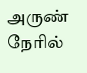அருண் நேரில்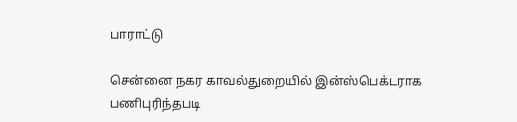பாராட்டு

சென்னை நகர காவல்துறையில் இன்ஸ்பெக்டராக பணிபுரிந்தபடி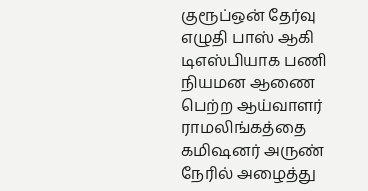குரூப்ஒன் தேர்வு எழுதி பாஸ் ஆகி டிஎஸ்பியாக பணி நியமன ஆணை பெற்ற ஆய்வாளர் ராமலிங்கத்தை கமிஷனர் அருண் நேரில் அழைத்து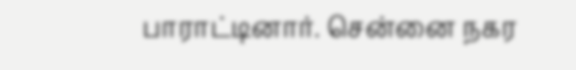பாராட்டினார். சென்னை நகர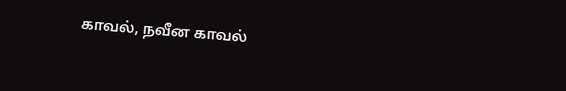காவல், நவீன காவல்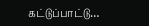கட்டுப்பாட்டு…